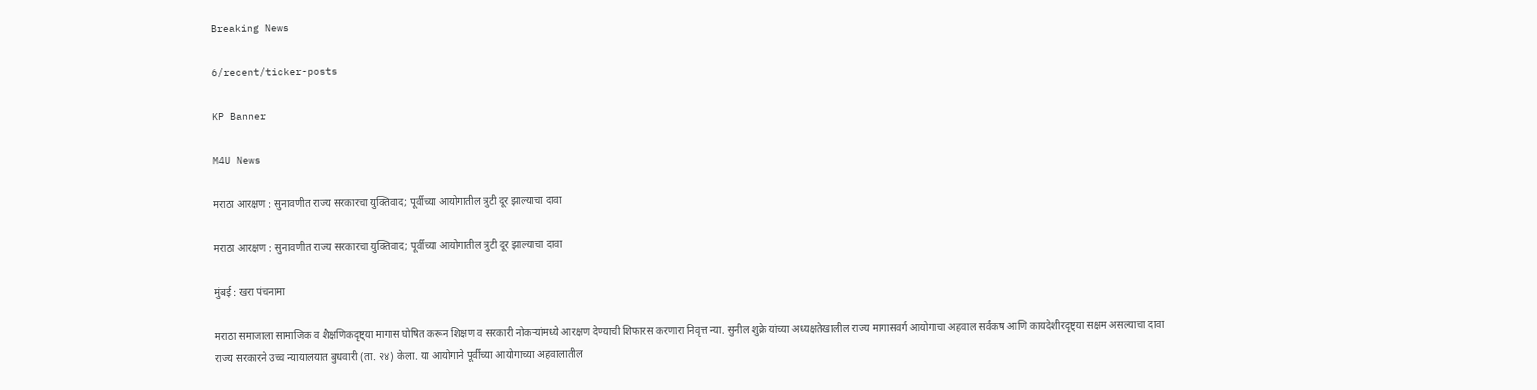Breaking News

6/recent/ticker-posts

KP Banner

M4U News

मराठा आरक्षण : सुनावणीत राज्य सरकारचा युक्तिवाद; पूर्वीच्या आयोगातील त्रुटी दूर झाल्याचा दावा

मराठा आरक्षण : सुनावणीत राज्य सरकारचा युक्तिवाद; पूर्वीच्या आयोगातील त्रुटी दूर झाल्याचा दावा

मुंबई : खरा पंचनामा

मराठा समाजाला सामाजिक व शैक्षणिकदृष्ट्या मागास घोषित करून शिक्षण व सरकारी नोकऱ्यांमध्ये आरक्षण देण्याची शिफारस करणारा निवृत्त न्या. सुनील शुक्रे यांच्या अध्यक्षतेखालील राज्य मागासवर्ग आयोगाचा अहवाल सर्वंकष आणि कायदेशीरदृष्ट्या सक्षम असल्याचा दावा राज्य सरकारने उच्च न्यायालयात बुधवारी (ता. २४) केला. या आयोगाने पूर्वीच्या आयोगाच्या अहवालातील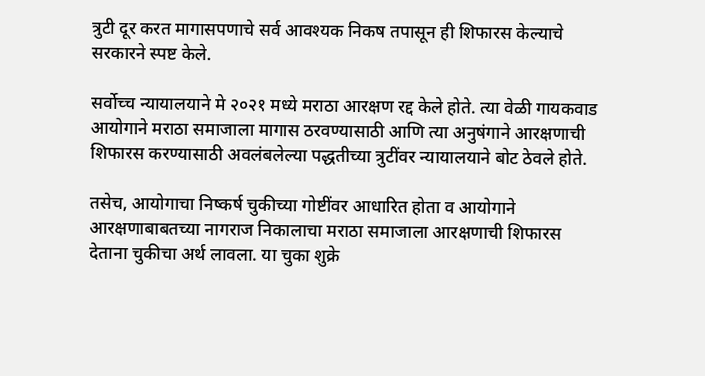त्रुटी दूर करत मागासपणाचे सर्व आवश्यक निकष तपासून ही शिफारस केल्याचे सरकारने स्पष्ट केले.

सर्वोच्च न्यायालयाने मे २०२१ मध्ये मराठा आरक्षण रद्द केले होते. त्या वेळी गायकवाड आयोगाने मराठा समाजाला मागास ठरवण्यासाठी आणि त्या अनुषंगाने आरक्षणाची शिफारस करण्यासाठी अवलंबलेल्या पद्धतीच्या त्रुटींवर न्यायालयाने बोट ठेवले होते.

तसेच, आयोगाचा निष्कर्ष चुकीच्या गोष्टींवर आधारित होता व आयोगाने आरक्षणाबाबतच्या नागराज निकालाचा मराठा समाजाला आरक्षणाची शिफारस देताना चुकीचा अर्थ लावला. या चुका शुक्रे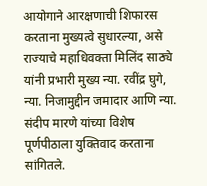आयोगाने आरक्षणाची शिफारस करताना मुख्यत्वे सुधारल्या, असे राज्याचे महाधिवक्ता मिलिंद साठ्ये यांनी प्रभारी मुख्य न्या. रवींद्र घुगे, न्या. निजामुद्दीन जमादार आणि न्या. संदीप मारणे यांच्या विशेष पूर्णपीठाला युक्तिवाद करताना सांगितले.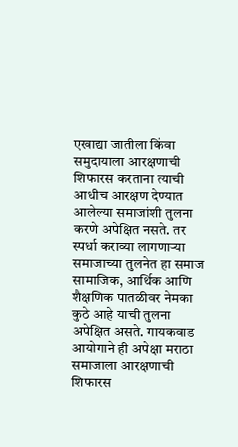एखाद्या जातीला किंवा समुदायाला आरक्षणाची शिफारस करताना त्याची आधीच आरक्षण देण्यात आलेल्या समाजांशी तुलना करणे अपेक्षित नसते. तर स्पर्धा कराव्या लागणाऱ्या समाजाच्या तुलनेत हा समाज सामाजिक, आर्थिक आणि शैक्षणिक पातळीवर नेमका कुठे आहे याची तुलना अपेक्षित असते. गायकवाड आयोगाने ही अपेक्षा मराठा समाजाला आरक्षणाची शिफारस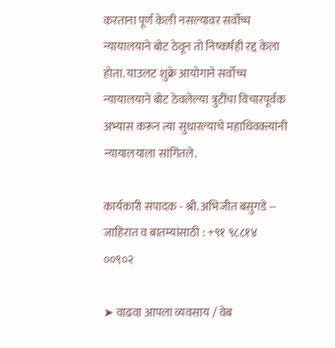करताना पूर्ण केली नसल्यावर सर्वोच्च न्यायालयाने बोट ठेवून तो निष्कर्षही रद्द केला होता. याउलट शुक्रे आयोगाने सर्वोच्च न्यायालयाने बोट ठेवलेल्या त्रुटींचा विचारपूर्वक अभ्यास करून त्या सुधारल्याचे महाधिवक्त्यांनी न्यायालयाला सांगितले.

कार्यकारी संपादक - श्री. अभिजीत बसुगडे -- जाहिरात व बातम्यांसाठी : +९१ ९८८१४ ००९०२

➤ वाढवा आपला व्यवसाय / वेब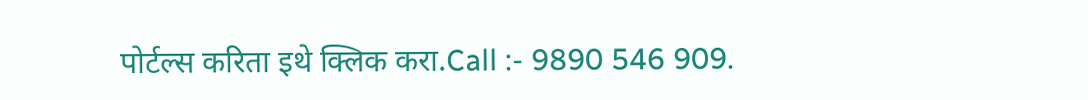पोर्टल्स करिता इथे क्लिक करा.Call :- 9890 546 909.